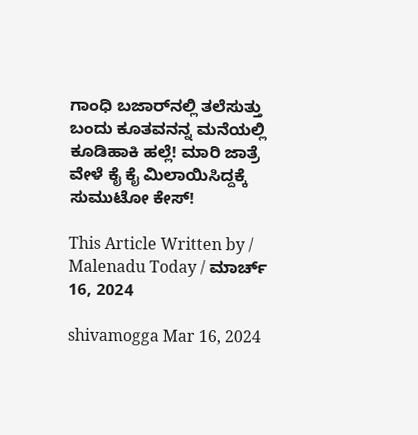ಗಾಂಧಿ ಬಜಾರ್‌ನಲ್ಲಿ ತಲೆಸುತ್ತು ಬಂದು ಕೂತವನನ್ನ ಮನೆಯಲ್ಲಿ ಕೂಡಿಹಾಕಿ ಹಲ್ಲೆ! ಮಾರಿ ಜಾತ್ರೆ ವೇಳೆ ಕೈ ಕೈ ಮಿಲಾಯಿಸಿದ್ದಕ್ಕೆ ಸುಮುಟೋ ಕೇಸ್‌!

This Article Written by / Malenadu Today / ಮಾರ್ಚ್ 16, 2024

shivamogga Mar 16, 2024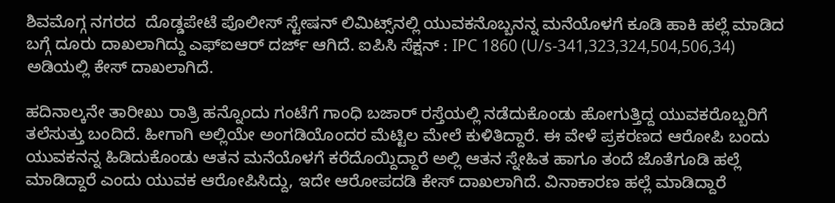ಶಿವಮೊಗ್ಗ ನಗರದ  ದೊಡ್ಡಪೇಟೆ ಪೊಲೀಸ್‌ ಸ್ಟೇಷನ್‌ ಲಿಮಿಟ್ಸ್‌ನಲ್ಲಿ ಯುವಕನೊಬ್ಬನನ್ನ ಮನೆಯೊಳಗೆ ಕೂಡಿ ಹಾಕಿ ಹಲ್ಲೆ ಮಾಡಿದ ಬಗ್ಗೆ ದೂರು ದಾಖಲಾಗಿದ್ದು ಎಫ್‌ಐಆರ್‌ ದರ್ಜ್‌ ಆಗಿದೆ. ಐಪಿಸಿ ಸೆಕ್ಷನ್‌ : IPC 1860 (U/s-341,323,324,504,506,34) ಅಡಿಯಲ್ಲಿ ಕೇಸ್‌ ದಾಖಲಾಗಿದೆ.

ಹದಿನಾಲ್ಕನೇ ತಾರೀಖು ರಾತ್ರಿ ಹನ್ನೊಂದು ಗಂಟೆಗೆ ಗಾಂಧಿ ಬಜಾರ್‌ ರಸ್ತೆಯಲ್ಲಿ ನಡೆದುಕೊಂಡು ಹೋಗುತ್ತಿದ್ದ ಯುವಕರೊಬ್ಬರಿಗೆ ತಲೆಸುತ್ತು ಬಂದಿದೆ. ಹೀಗಾಗಿ ಅಲ್ಲಿಯೇ ಅಂಗಡಿಯೊಂದರ ಮೆಟ್ಟಿಲ ಮೇಲೆ ಕುಳಿತಿದ್ದಾರೆ. ಈ ವೇಳೆ ಪ್ರಕರಣದ ಆರೋಪಿ ಬಂದು ಯುವಕನನ್ನ ಹಿಡಿದುಕೊಂಡು ಆತನ ಮನೆಯೊಳಗೆ ಕರೆದೊಯ್ದಿದ್ದಾರೆ ಅಲ್ಲಿ ಆತನ ಸ್ನೇಹಿತ ಹಾಗೂ ತಂದೆ ಜೊತೆಗೂಡಿ ಹಲ್ಲೆ ಮಾಡಿದ್ದಾರೆ ಎಂದು ಯುವಕ ಆರೋಪಿಸಿದ್ದು, ಇದೇ ಆರೋಪದಡಿ ಕೇಸ್‌ ದಾಖಲಾಗಿದೆ. ವಿನಾಕಾರಣ ಹಲ್ಲೆ ಮಾಡಿದ್ದಾರೆ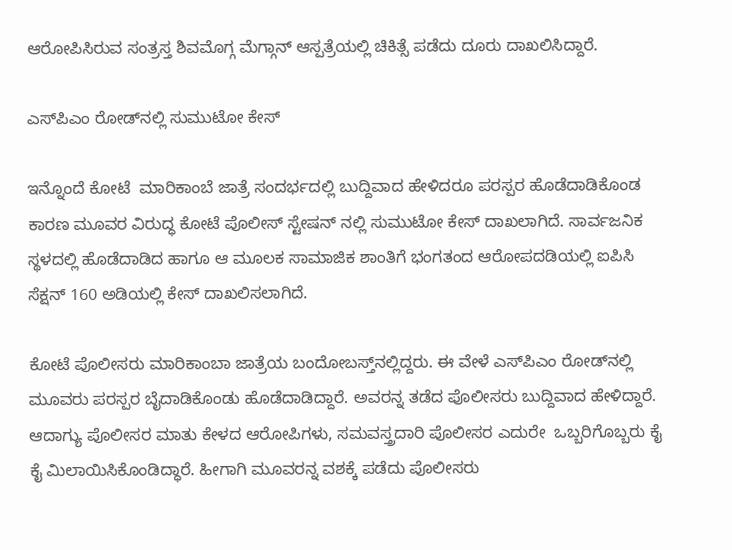ಆರೋಪಿಸಿರುವ ಸಂತ್ರಸ್ತ ಶಿವಮೊಗ್ಗ ಮೆಗ್ಗಾನ್‌ ಆಸ್ಪತ್ರೆಯಲ್ಲಿ ಚಿಕಿತ್ಸೆ ಪಡೆದು ದೂರು ದಾಖಲಿಸಿದ್ದಾರೆ.

ಎಸ್‌ಪಿಎಂ ರೋಡ್‌ನಲ್ಲಿ ಸುಮುಟೋ ಕೇಸ್‌

ಇನ್ನೊಂದೆ ಕೋಟೆ  ಮಾರಿಕಾಂಬೆ ಜಾತ್ರೆ ಸಂದರ್ಭದಲ್ಲಿ ಬುದ್ದಿವಾದ ಹೇಳಿದರೂ ಪರಸ್ಪರ ಹೊಡೆದಾಡಿಕೊಂಡ ಕಾರಣ ಮೂವರ ವಿರುದ್ಧ ಕೋಟೆ ಪೊಲೀಸ್‌ ಸ್ಟೇಷನ್ ನಲ್ಲಿ ಸುಮುಟೋ ಕೇಸ್‌ ದಾಖಲಾಗಿದೆ. ಸಾರ್ವಜನಿಕ ಸ್ಥಳದಲ್ಲಿ ಹೊಡೆದಾಡಿದ ಹಾಗೂ ಆ ಮೂಲಕ ಸಾಮಾಜಿಕ ಶಾಂತಿಗೆ ಭಂಗತಂದ ಆರೋಪದಡಿಯಲ್ಲಿ ಐಪಿಸಿ ಸೆಕ್ಷನ್‌ 160 ಅಡಿಯಲ್ಲಿ ಕೇಸ್‌ ದಾಖಲಿಸಲಾಗಿದೆ.

ಕೋಟೆ ಪೊಲೀಸರು ಮಾರಿಕಾಂಬಾ ಜಾತ್ರೆಯ ಬಂದೋಬಸ್ತ್‌ನಲ್ಲಿದ್ದರು. ಈ ವೇಳೆ ಎಸ್‌ಪಿಎಂ ರೋಡ್‌ನಲ್ಲಿ ಮೂವರು ಪರಸ್ಪರ ಬೈದಾಡಿಕೊಂಡು ಹೊಡೆದಾಡಿದ್ದಾರೆ. ಅವರನ್ನ ತಡೆದ ಪೊಲೀಸರು ಬುದ್ದಿವಾದ ಹೇಳಿದ್ದಾರೆ. ಆದಾಗ್ಯು ಪೊಲೀಸರ ಮಾತು ಕೇಳದ ಆರೋಪಿಗಳು, ಸಮವಸ್ತ್ರದಾರಿ ಪೊಲೀಸರ ಎದುರೇ  ಒಬ್ಬರಿಗೊಬ್ಬರು ಕೈ ಕೈ ಮಿಲಾಯಿಸಿಕೊಂಡಿದ್ಧಾರೆ. ಹೀಗಾಗಿ ಮೂವರನ್ನ ವಶಕ್ಕೆ ಪಡೆದು ಪೊಲೀಸರು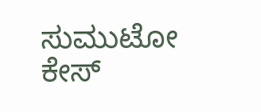ಸುಮುಟೋ ಕೇಸ್‌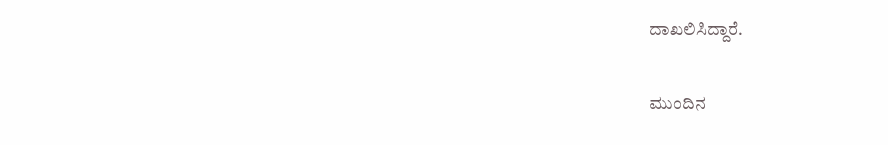ದಾಖಲಿಸಿದ್ದಾರೆ.

ಮುಂದಿನ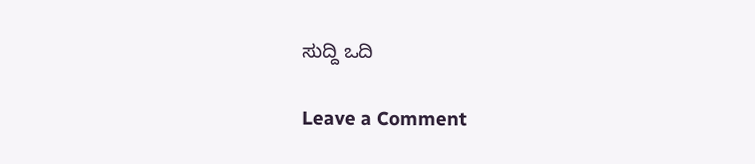ಸುದ್ದಿ ಒದಿ

Leave a Comment